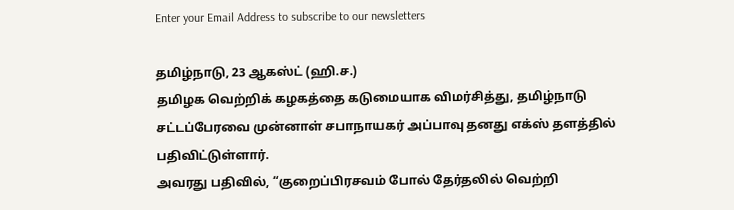Enter your Email Address to subscribe to our newsletters

தமிழ்நாடு, 23 ஆகஸ்ட் (ஹி.ச.)
தமிழக வெற்றிக் கழகத்தை கடுமையாக விமர்சித்து, தமிழ்நாடு சட்டப்பேரவை முன்னாள் சபாநாயகர் அப்பாவு தனது எக்ஸ் தளத்தில் பதிவிட்டுள்ளார்.
அவரது பதிவில், “குறைப்பிரசவம் போல் தேர்தலில் வெற்றி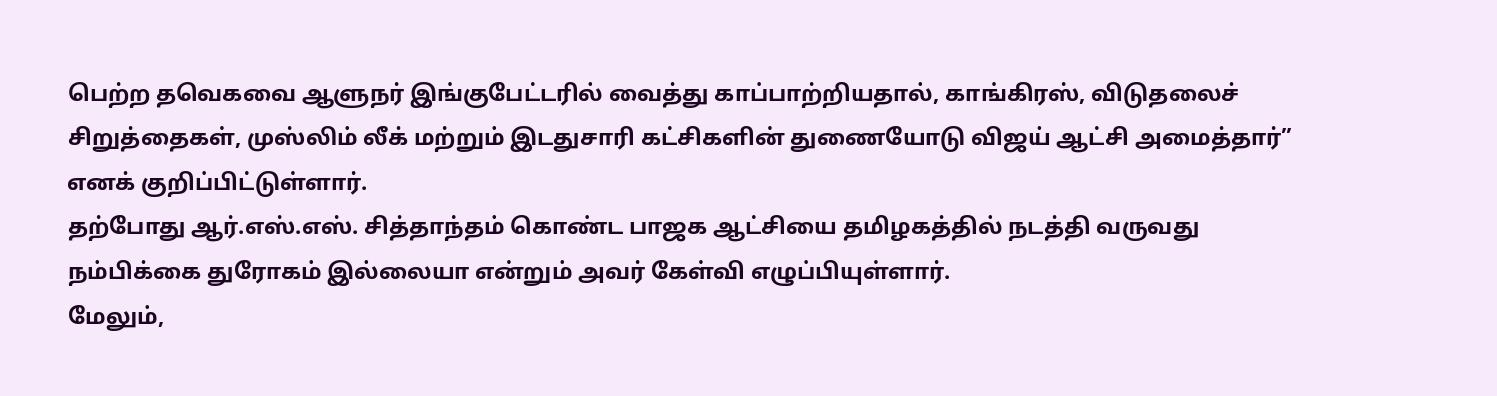பெற்ற தவெகவை ஆளுநர் இங்குபேட்டரில் வைத்து காப்பாற்றியதால், காங்கிரஸ், விடுதலைச் சிறுத்தைகள், முஸ்லிம் லீக் மற்றும் இடதுசாரி கட்சிகளின் துணையோடு விஜய் ஆட்சி அமைத்தார்” எனக் குறிப்பிட்டுள்ளார்.
தற்போது ஆர்.எஸ்.எஸ். சித்தாந்தம் கொண்ட பாஜக ஆட்சியை தமிழகத்தில் நடத்தி வருவது நம்பிக்கை துரோகம் இல்லையா என்றும் அவர் கேள்வி எழுப்பியுள்ளார்.
மேலும்,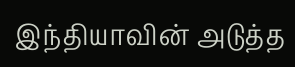இந்தியாவின் அடுத்த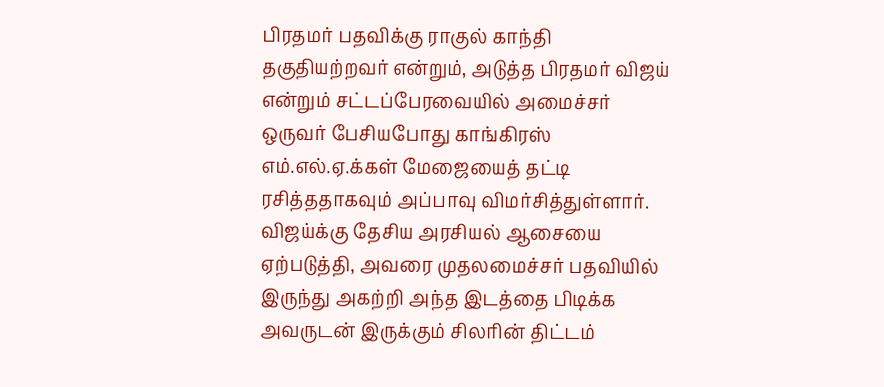பிரதமர் பதவிக்கு ராகுல் காந்தி தகுதியற்றவர் என்றும், அடுத்த பிரதமர் விஜய் என்றும் சட்டப்பேரவையில் அமைச்சர் ஒருவர் பேசியபோது காங்கிரஸ் எம்.எல்.ஏ.க்கள் மேஜையைத் தட்டி ரசித்ததாகவும் அப்பாவு விமர்சித்துள்ளார்.
விஜய்க்கு தேசிய அரசியல் ஆசையை ஏற்படுத்தி, அவரை முதலமைச்சர் பதவியில் இருந்து அகற்றி அந்த இடத்தை பிடிக்க அவருடன் இருக்கும் சிலரின் திட்டம்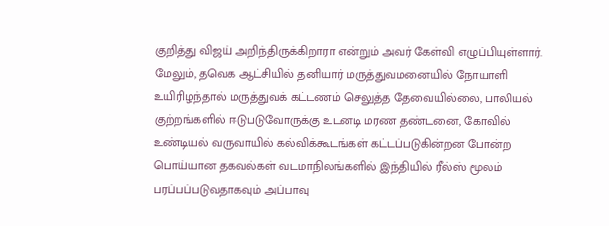குறித்து விஜய் அறிந்திருக்கிறாரா என்றும் அவர் கேள்வி எழுப்பியுள்ளார்.
மேலும், தவெக ஆட்சியில் தனியார் மருத்துவமனையில் நோயாளி உயிரிழந்தால் மருத்துவக் கட்டணம் செலுத்த தேவையில்லை, பாலியல் குற்றங்களில் ஈடுபடுவோருக்கு உடனடி மரண தண்டனை, கோவில் உண்டியல் வருவாயில் கல்விக்கூடங்கள் கட்டப்படுகின்றன போன்ற பொய்யான தகவல்கள் வடமாநிலங்களில் இந்தியில் ரீல்ஸ் மூலம் பரப்பப்படுவதாகவும் அப்பாவு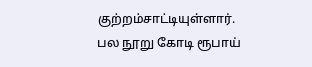குற்றம்சாட்டியுள்ளார்.
பல நூறு கோடி ரூபாய்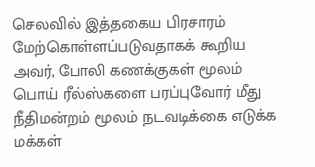செலவில் இத்தகைய பிரசாரம் மேற்கொள்ளப்படுவதாகக் கூறிய அவர், போலி கணக்குகள் மூலம் பொய் ரீல்ஸ்களை பரப்புவோர் மீது நீதிமன்றம் மூலம் நடவடிக்கை எடுக்க மக்கள்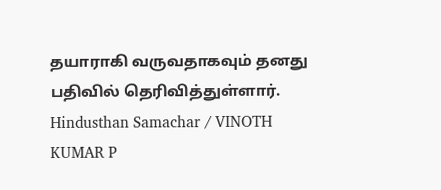தயாராகி வருவதாகவும் தனது பதிவில் தெரிவித்துள்ளார்.
Hindusthan Samachar / VINOTH KUMAR P